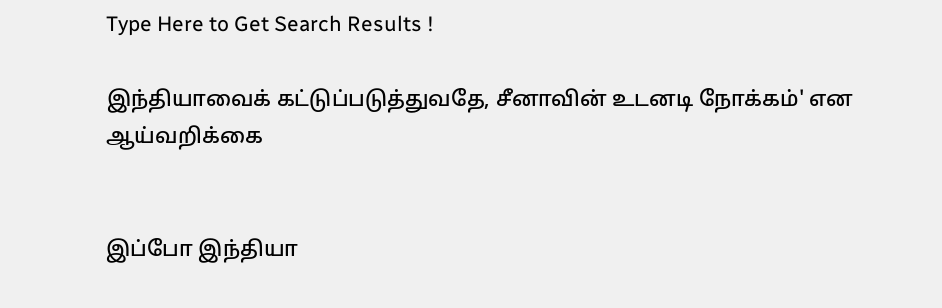Type Here to Get Search Results !

இந்தியாவைக் கட்டுப்படுத்துவதே, சீனாவின் உடனடி நோக்கம்' என ஆய்வறிக்கை


இப்போ இந்தியா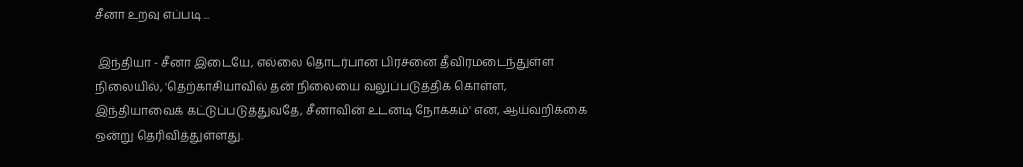சீனா உறவு எப்படி ...

 இந்தியா - சீனா இடையே, எல்லை தொடர்பான பிரச்னை தீவிரமடைந்துள்ள நிலையில், 'தெற்காசியாவில் தன் நிலையை வலுப்படுத்திக் கொள்ள, இந்தியாவைக் கட்டுப்படுத்துவதே, சீனாவின் உடனடி நோக்கம்' என, ஆய்வறிக்கை ஒன்று தெரிவித்துள்ளது.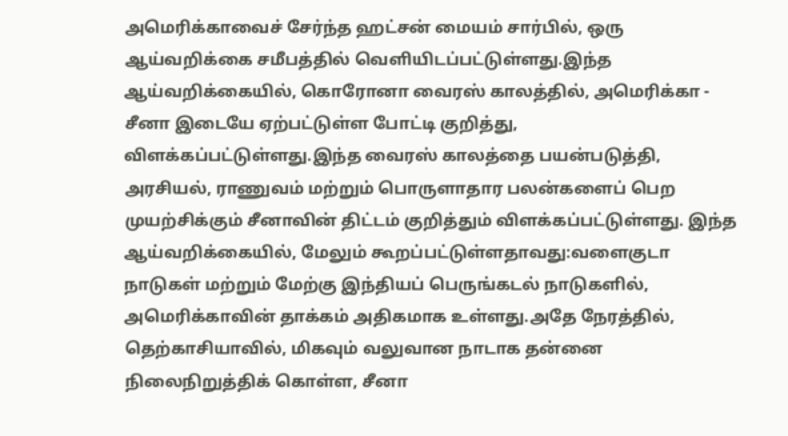அமெரிக்காவைச் சேர்ந்த ஹட்சன் மையம் சார்பில், ஒரு ஆய்வறிக்கை சமீபத்தில் வெளியிடப்பட்டுள்ளது.இந்த ஆய்வறிக்கையில், கொரோனா வைரஸ் காலத்தில், அமெரிக்கா - சீனா இடையே ஏற்பட்டுள்ள போட்டி குறித்து, விளக்கப்பட்டுள்ளது.இந்த வைரஸ் காலத்தை பயன்படுத்தி, அரசியல், ராணுவம் மற்றும் பொருளாதார பலன்களைப் பெற முயற்சிக்கும் சீனாவின் திட்டம் குறித்தும் விளக்கப்பட்டுள்ளது. இந்த ஆய்வறிக்கையில், மேலும் கூறப்பட்டுள்ளதாவது:வளைகுடா நாடுகள் மற்றும் மேற்கு இந்தியப் பெருங்கடல் நாடுகளில், அமெரிக்காவின் தாக்கம் அதிகமாக உள்ளது.அதே நேரத்தில், தெற்காசியாவில், மிகவும் வலுவான நாடாக தன்னை நிலைநிறுத்திக் கொள்ள, சீனா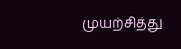முயற்சித்து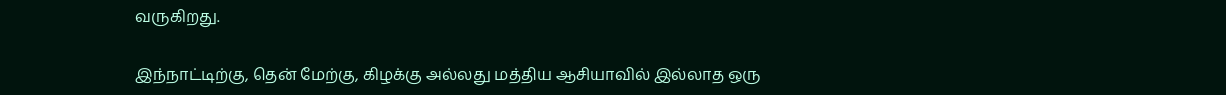வருகிறது.

இந்நாட்டிற்கு, தென் மேற்கு, கிழக்கு அல்லது மத்திய ஆசியாவில் இல்லாத ஒரு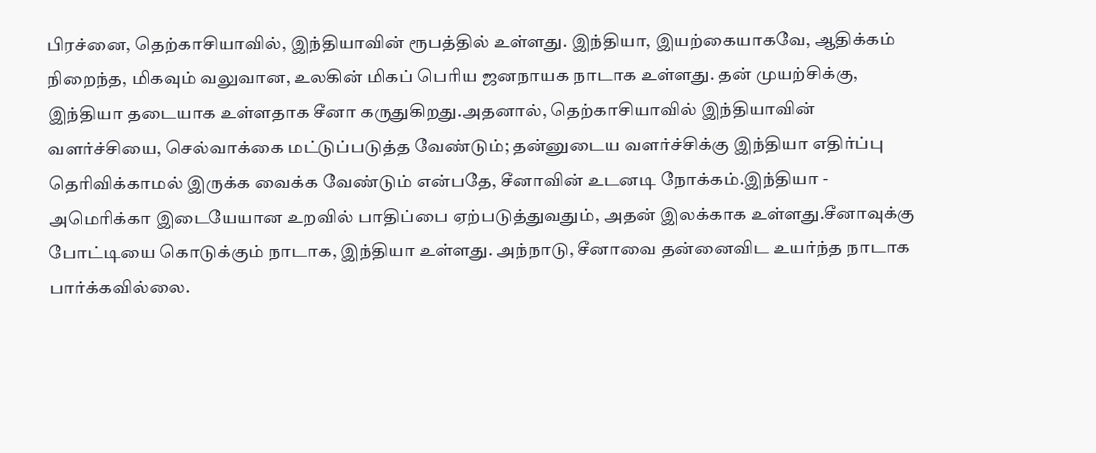பிரச்னை, தெற்காசியாவில், இந்தியாவின் ரூபத்தில் உள்ளது. இந்தியா, இயற்கையாகவே, ஆதிக்கம் நிறைந்த, மிகவும் வலுவான, உலகின் மிகப் பெரிய ஜனநாயக நாடாக உள்ளது. தன் முயற்சிக்கு, இந்தியா தடையாக உள்ளதாக சீனா கருதுகிறது.அதனால், தெற்காசியாவில் இந்தியாவின் வளர்ச்சியை, செல்வாக்கை மட்டுப்படுத்த வேண்டும்; தன்னுடைய வளர்ச்சிக்கு இந்தியா எதிர்ப்பு தெரிவிக்காமல் இருக்க வைக்க வேண்டும் என்பதே, சீனாவின் உடனடி நோக்கம்.இந்தியா - அமெரிக்கா இடையேயான உறவில் பாதிப்பை ஏற்படுத்துவதும், அதன் இலக்காக உள்ளது.சீனாவுக்கு போட்டியை கொடுக்கும் நாடாக, இந்தியா உள்ளது. அந்நாடு, சீனாவை தன்னைவிட உயர்ந்த நாடாக பார்க்கவில்லை.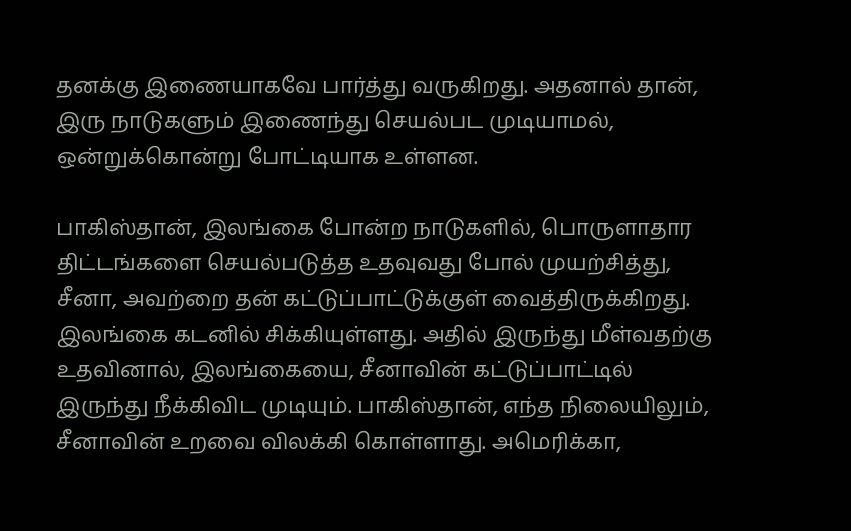தனக்கு இணையாகவே பார்த்து வருகிறது. அதனால் தான், இரு நாடுகளும் இணைந்து செயல்பட முடியாமல், ஒன்றுக்கொன்று போட்டியாக உள்ளன.

பாகிஸ்தான், இலங்கை போன்ற நாடுகளில், பொருளாதார திட்டங்களை செயல்படுத்த உதவுவது போல் முயற்சித்து, சீனா, அவற்றை தன் கட்டுப்பாட்டுக்குள் வைத்திருக்கிறது. இலங்கை கடனில் சிக்கியுள்ளது. அதில் இருந்து மீள்வதற்கு உதவினால், இலங்கையை, சீனாவின் கட்டுப்பாட்டில் இருந்து நீக்கிவிட முடியும். பாகிஸ்தான், எந்த நிலையிலும், சீனாவின் உறவை விலக்கி கொள்ளாது. அமெரிக்கா,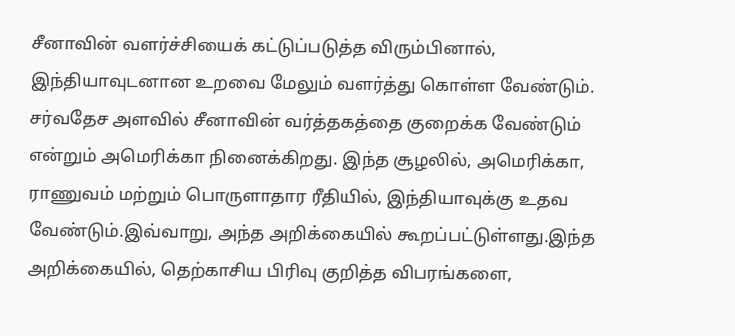சீனாவின் வளர்ச்சியைக் கட்டுப்படுத்த விரும்பினால், இந்தியாவுடனான உறவை மேலும் வளர்த்து கொள்ள வேண்டும். சர்வதேச அளவில் சீனாவின் வர்த்தகத்தை குறைக்க வேண்டும் என்றும் அமெரிக்கா நினைக்கிறது. இந்த சூழலில், அமெரிக்கா, ராணுவம் மற்றும் பொருளாதார ரீதியில், இந்தியாவுக்கு உதவ வேண்டும்.இவ்வாறு, அந்த அறிக்கையில் கூறப்பட்டுள்ளது.இந்த அறிக்கையில், தெற்காசிய பிரிவு குறித்த விபரங்களை,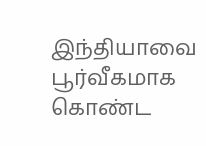இந்தியாவை பூர்வீகமாக கொண்ட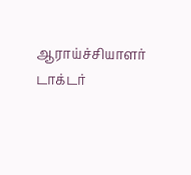ஆராய்ச்சியாளர் டாக்டர்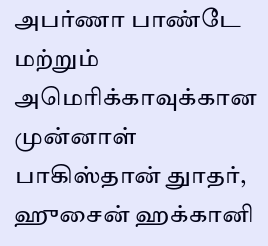அபர்ணா பாண்டே மற்றும் அமெரிக்காவுக்கான முன்னாள் பாகிஸ்தான் துாதர், ஹுசைன் ஹக்கானி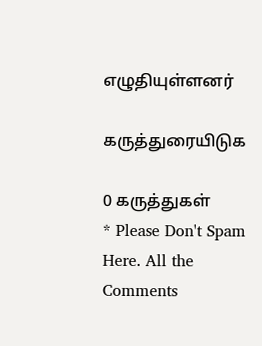எழுதியுள்ளனர்

கருத்துரையிடுக

0 கருத்துகள்
* Please Don't Spam Here. All the Comments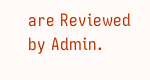are Reviewed by Admin.